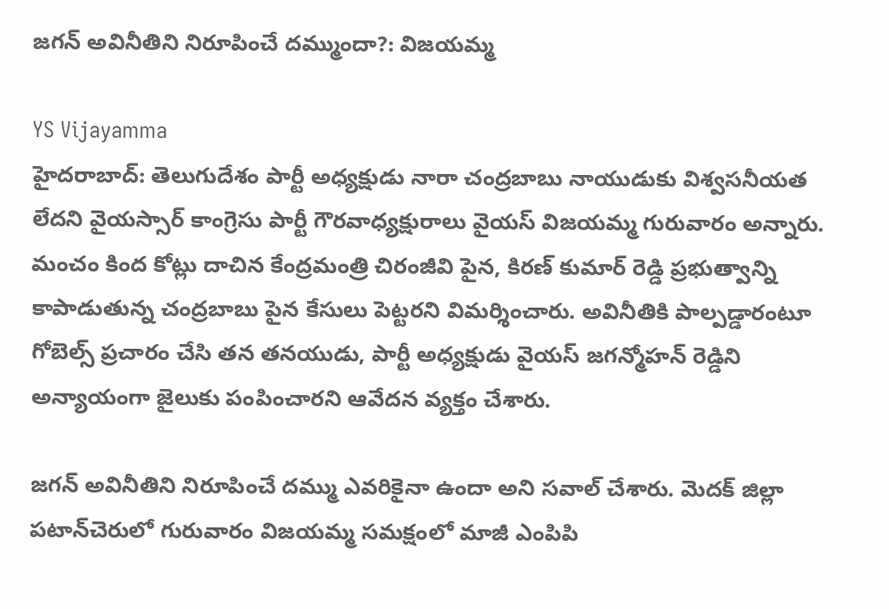జగన్ అవినీతిని నిరూపించే దమ్ముందా?: విజయమ్మ

YS Vijayamma
హైదరాబాద్: తెలుగుదేశం పార్టీ అధ్యక్షుడు నారా చంద్రబాబు నాయుడుకు విశ్వసనీయత లేదని వైయస్సార్ కాంగ్రెసు పార్టీ గౌరవాధ్యక్షురాలు వైయస్ విజయమ్మ గురువారం అన్నారు. మంచం కింద కోట్లు దాచిన కేంద్రమంత్రి చిరంజీవి పైన, కిరణ్ కుమార్ రెడ్డి ప్రభుత్వాన్ని కాపాడుతున్న చంద్రబాబు పైన కేసులు పెట్టరని విమర్శించారు. అవినీతికి పాల్పడ్డారంటూ గోబెల్స్ ప్రచారం చేసి తన తనయుడు, పార్టీ అధ్యక్షుడు వైయస్ జగన్మోహన్ రెడ్డిని అన్యాయంగా జైలుకు పంపించారని ఆవేదన వ్యక్తం చేశారు.

జగన్ అవినీతిని నిరూపించే దమ్ము ఎవరికైనా ఉందా అని సవాల్ చేశారు. మెదక్ జిల్లా పటాన్‌చెరులో గురువారం విజయమ్మ సమక్షంలో మాజీ ఎంపిపి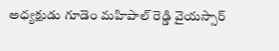అధ్యక్షుడు గూడెం మహిపాల్‌ రెడ్డి వైయస్సార్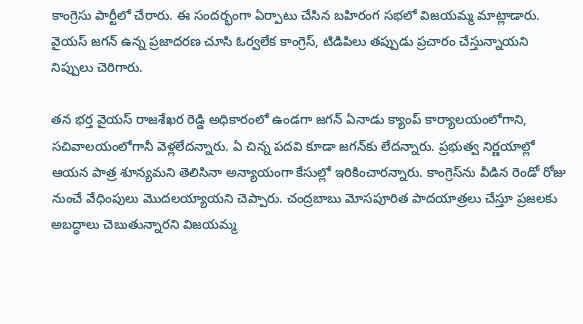కాంగ్రెసు పార్టీలో చేరారు. ఈ సందర్భంగా ఏర్పాటు చేసిన బహిరంగ సభలో విజయమ్మ మాట్లాడారు. వైయస్ జగన్ ఉన్న ప్రజాదరణ చూసి ఓర్వలేక కాంగ్రెస్, టిడిపిలు తప్పుడు ప్రచారం చేస్తున్నాయని నిప్పులు చెరిగారు.

తన భర్త వైయస్ రాజశేఖర రెడ్డి అధికారంలో ఉండగా జగన్ ఏనాడు క్యాంప్ కార్యాలయంలోగాని, సచివాలయంలోగానీ వెళ్లలేదన్నారు. ఏ చిన్న పదవి కూడా జగన్‌కు లేదన్నారు. ప్రభుత్వ నిర్ణయాల్లో ఆయన పాత్ర శూన్యమని తెలిసినా అన్యాయంగా కేసుల్లో ఇరికించారన్నారు. కాంగ్రెస్‌ను వీడిన రెండో రోజు నుంచే వేధింపులు మొదలయ్యాయని చెప్పారు. చంద్రబాబు మోసపూరిత పాదయాత్రలు చేస్తూ ప్రజలకు అబద్ధాలు చెబుతున్నారని విజయమ్మ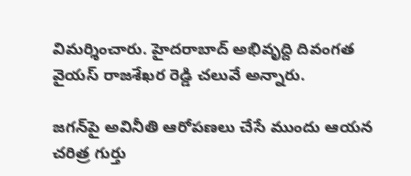విమర్శించారు. హైదరాబాద్ అభివృద్ది దివంగత వైయస్ రాజశేఖర రెడ్డి చలువే అన్నారు.

జగన్‌పై అవినీతి ఆరోపణలు చేసే ముందు ఆయన చరిత్ర గుర్తు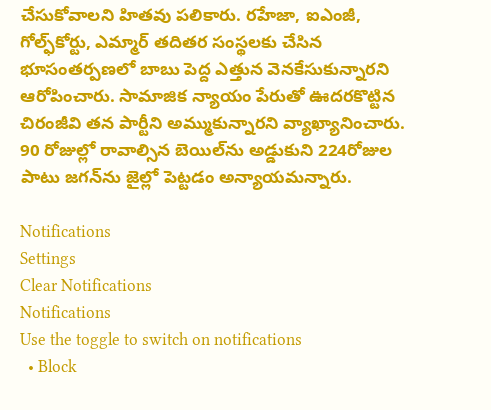చేసుకోవాలని హితవు పలికారు. రహేజా, ఐఎంజీ, గోల్ఫ్‌కోర్టు, ఎమ్మార్ తదితర సంస్థలకు చేసిన భూసంతర్పణలో బాబు పెద్ద ఎత్తున వెనకేసుకున్నారని ఆరోపించారు. సామాజిక న్యాయం పేరుతో ఊదరకొట్టిన చిరంజీవి తన పార్టీని అమ్ముకున్నారని వ్యాఖ్యానించారు. 90 రోజుల్లో రావాల్సిన బెయిల్‌ను అడ్డుకుని 224రోజుల పాటు జగన్‌ను జైల్లో పెట్టడం అన్యాయమన్నారు.

Notifications
Settings
Clear Notifications
Notifications
Use the toggle to switch on notifications
  • Block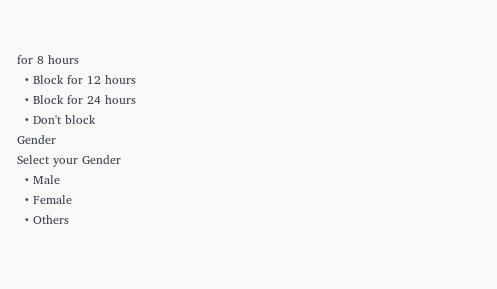for 8 hours
  • Block for 12 hours
  • Block for 24 hours
  • Don't block
Gender
Select your Gender
  • Male
  • Female
  • Others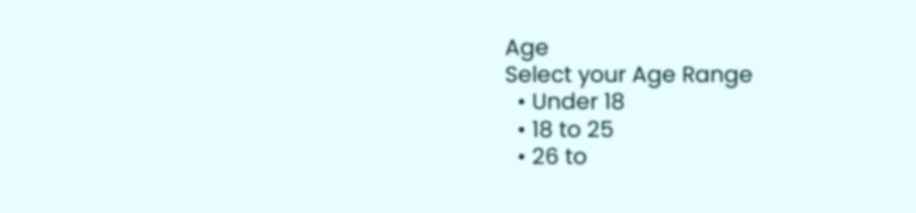Age
Select your Age Range
  • Under 18
  • 18 to 25
  • 26 to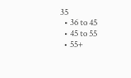35
  • 36 to 45
  • 45 to 55
  • 55+